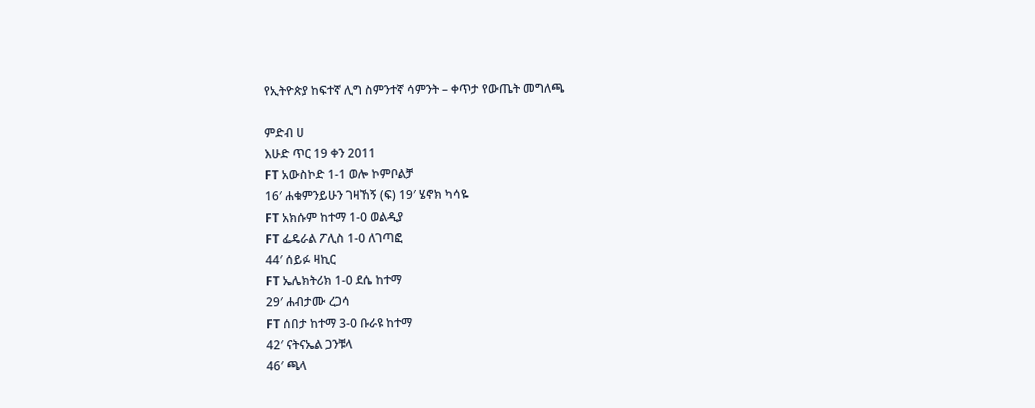የኢትዮጵያ ከፍተኛ ሊግ ስምንተኛ ሳምንት – ቀጥታ የውጤት መግለጫ

ምድብ ሀ
እሁድ ጥር 19 ቀን 2011
FT አውስኮድ 1-1 ወሎ ኮምቦልቻ
16′ ሐቁምንይሁን ገዛኸኝ (ፍ) 19′ ሄኖክ ካሳዬ
FT አክሱም ከተማ 1-0 ወልዲያ
FT ፌዴራል ፖሊስ 1-0 ለገጣፎ
44′ ሰይፉ ዛኪር
FT ኤሌክትሪክ 1-0 ደሴ ከተማ
29′ ሐብታሙ ረጋሳ
FT ሰበታ ከተማ 3-0 ቡራዩ ከተማ
42′ ናትናኤል ጋንቹላ
46′ ጫላ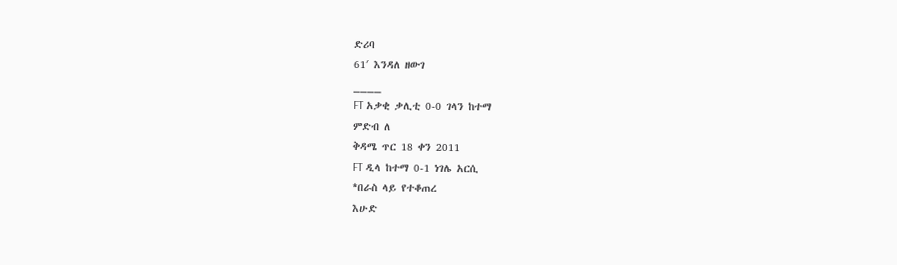ድሪባ
61′ እንዳለ ዘውገ
____
FT አቃቂ ቃሊቲ 0-0 ገላን ከተማ
ምድብ ለ
ቅዳሜ ጥር 18 ቀን 2011
FT ዲላ ከተማ 0-1 ነገሌ አርሲ
*በራስ ላይ የተቆጠረ
እሁድ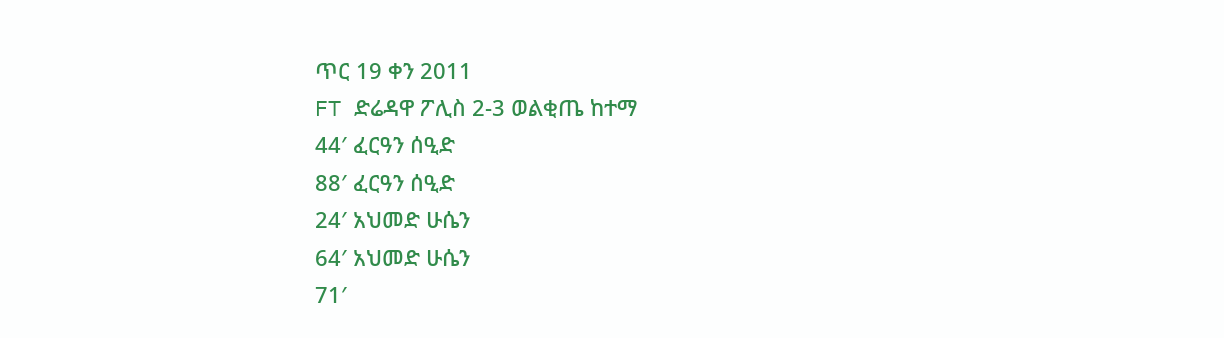ጥር 19 ቀን 2011
FT ድሬዳዋ ፖሊስ 2-3 ወልቂጤ ከተማ
44′ ፈርዓን ሰዒድ
88′ ፈርዓን ሰዒድ
24′ አህመድ ሁሴን
64′ አህመድ ሁሴን
71′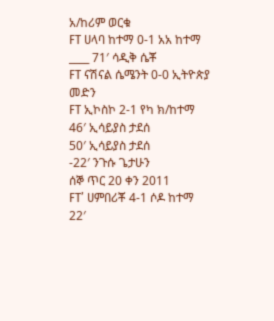አ/ከሪም ወርቁ
FT ሀላባ ከተማ 0-1 አአ ከተማ
____ 71′ ሳዲቅ ሴቾ
FT ናሽናል ሴሜንት 0-0 ኢትዮጵያ መድን
FT ኢኮስኮ 2-1 የካ ክ/ከተማ
46′ ኢሳይያስ ታደሰ
50′ ኢሳይያስ ታደሰ
-22′ ንጉሱ ጌታሁን
ሰኞ ጥር 20 ቀን 2011
FT’ ሀምበሪቾ 4-1 ሶዶ ከተማ
22′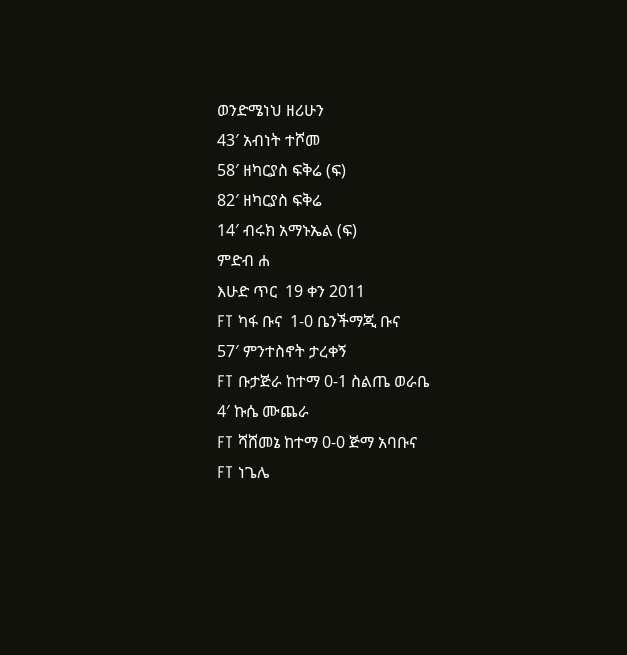ወንድሜነህ ዘሪሁን
43′ አብነት ተሾመ
58′ ዘካርያስ ፍቅሬ (ፍ)
82′ ዘካርያስ ፍቅሬ
14′ ብሩክ አማኑኤል (ፍ)
ምድብ ሐ
እሁድ ጥር  19 ቀን 2011
FT ካፋ ቡና  1-0 ቤንችማጂ ቡና
57′ ምንተስኖት ታረቀኝ
FT ቡታጅራ ከተማ 0-1 ስልጤ ወራቤ
4′ ኩሴ ሙጨራ
FT ሻሸመኔ ከተማ 0-0 ጅማ አባቡና
FT ነጌሌ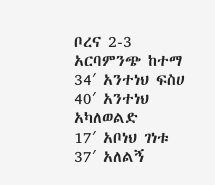ቦረና 2-3 አርባምንጭ ከተማ
34′ አንተነህ ፍስሀ
40′ አንተነህ አካለወልድ
17′ አቦነህ ገነቱ
37′ አለልኝ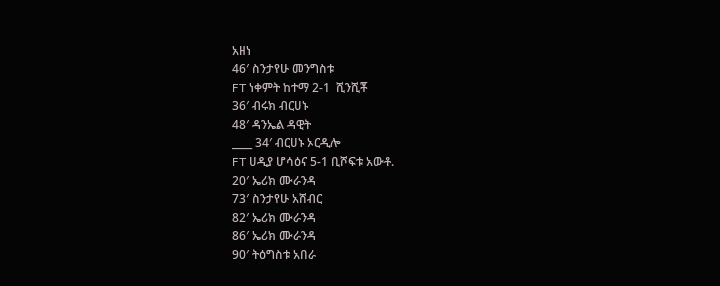አዘነ
46′ ስንታየሁ መንግስቱ
FT ነቀምት ከተማ 2-1  ሺንሺቾ
36′ ብሩክ ብርሀኑ
48′ ዳንኤል ዳዊት
____ 34′ ብርሀኑ ኦርዲሎ
FT ሀዲያ ሆሳዕና 5-1 ቢሾፍቱ አውቶ.
20′ ኤሪክ ሙራንዳ
73′ ስንታየሁ አሸብር
82′ ኤሪክ ሙራንዳ
86′ ኤሪክ ሙራንዳ
90′ ትዕግስቱ አበራ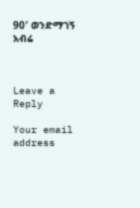90′ ወንድማገኝ አብሬ



Leave a Reply

Your email address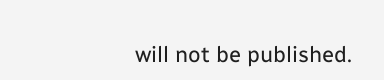will not be published.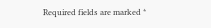Required fields are marked *